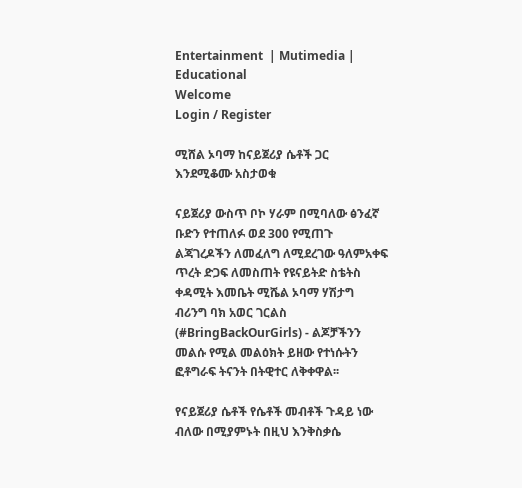Entertainment  | Mutimedia | Educational
Welcome
Login / Register

ሚሸል ኦባማ ከናይጀሪያ ሴቶች ጋር እንደሚቆሙ አስታወቁ

ናይጀሪያ ውስጥ ቦኮ ሃራም በሚባለው ፅንፈኛ ቡድን የተጠለፉ ወደ 300 የሚጠጉ ልጃገረዶችን ለመፈለግ ለሚደረገው ዓለምአቀፍ ጥረት ድጋፍ ለመስጠት የዩናይትድ ስቴትስ ቀዳሚት እመቤት ሚሼል ኦባማ ሃሽታግ ብሪንግ ባክ አወር ገርልስ (#BringBackOurGirls) - ልጆቻችንን መልሱ የሚል መልዕክት ይዘው የተነሱትን ፎቶግራፍ ትናንት በትዊተር ለቅቀዋል፡፡

የናይጀሪያ ሴቶች የሴቶች መብቶች ጉዳይ ነው ብለው በሚያምኑት በዚህ እንቅስቃሴ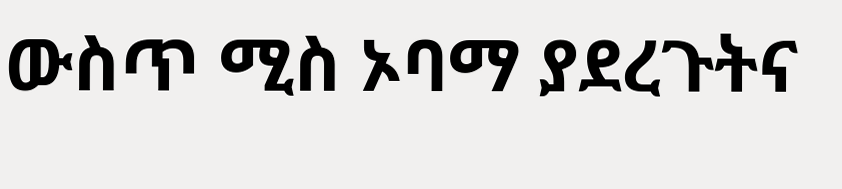ውስጥ ሚስ ኦባማ ያደረጉትና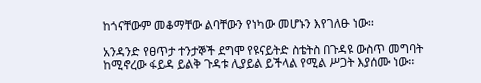ከጎናቸውም መቆማቸው ልባቸውን የነካው መሆኑን እየገለፁ ነው፡፡

አንዳንድ የፀጥታ ተንታኞች ደግሞ የዩናይትድ ስቴትስ በጉዳዩ ውስጥ መግባት ከሚኖረው ፋይዳ ይልቅ ጉዳቱ ሊያይል ይችላል የሚል ሥጋት እያሰሙ ነው፡፡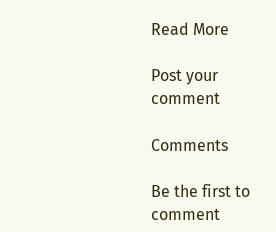Read More

Post your comment

Comments

Be the first to comment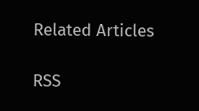Related Articles

RSS